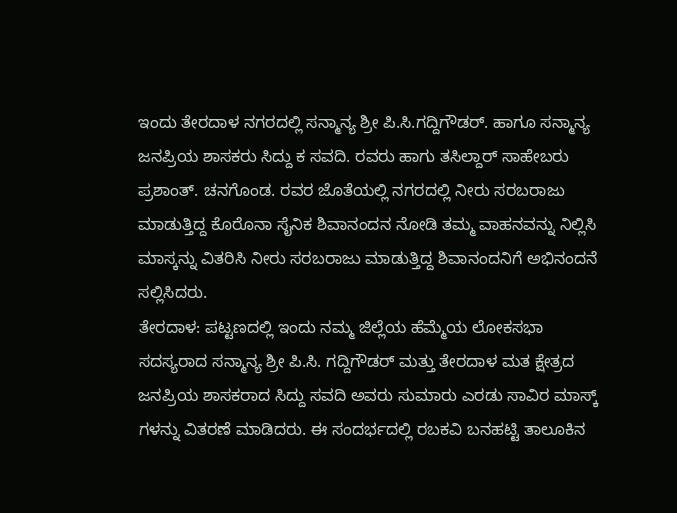ಇಂದು ತೇರದಾಳ ನಗರದಲ್ಲಿ ಸನ್ಮಾನ್ಯ ಶ್ರೀ ಪಿ.ಸಿ.ಗದ್ದಿಗೌಡರ್. ಹಾಗೂ ಸನ್ಮಾನ್ಯ ಜನಪ್ರಿಯ ಶಾಸಕರು ಸಿದ್ದು ಕ ಸವದಿ. ರವರು ಹಾಗು ತಸಿಲ್ದಾರ್ ಸಾಹೇಬರು ಪ್ರಶಾಂತ್. ಚನಗೊಂಡ. ರವರ ಜೊತೆಯಲ್ಲಿ ನಗರದಲ್ಲಿ ನೀರು ಸರಬರಾಜು ಮಾಡುತ್ತಿದ್ದ ಕೊರೊನಾ ಸೈನಿಕ ಶಿವಾನಂದನ ನೋಡಿ ತಮ್ಮ ವಾಹನವನ್ನು ನಿಲ್ಲಿಸಿ ಮಾಸ್ಕನ್ನು ವಿತರಿಸಿ ನೀರು ಸರಬರಾಜು ಮಾಡುತ್ತಿದ್ದ ಶಿವಾನಂದನಿಗೆ ಅಭಿನಂದನೆ ಸಲ್ಲಿಸಿದರು.
ತೇರದಾಳ: ಪಟ್ಟಣದಲ್ಲಿ ಇಂದು ನಮ್ಮ ಜಿಲ್ಲೆಯ ಹೆಮ್ಮೆಯ ಲೋಕಸಭಾ ಸದಸ್ಯರಾದ ಸನ್ಮಾನ್ಯ ಶ್ರೀ ಪಿ.ಸಿ. ಗದ್ದಿಗೌಡರ್ ಮತ್ತು ತೇರದಾಳ ಮತ ಕ್ಷೇತ್ರದ ಜನಪ್ರಿಯ ಶಾಸಕರಾದ ಸಿದ್ದು ಸವದಿ ಅವರು ಸುಮಾರು ಎರಡು ಸಾವಿರ ಮಾಸ್ಕ್ ಗಳನ್ನು ವಿತರಣೆ ಮಾಡಿದರು. ಈ ಸಂದರ್ಭದಲ್ಲಿ ರಬಕವಿ ಬನಹಟ್ಟಿ ತಾಲೂಕಿನ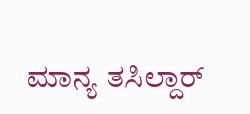ಮಾನ್ಯ ತಸಿಲ್ದಾರ್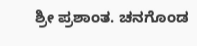ಶ್ರೀ ಪ್ರಶಾಂತ. ಚನಗೊಂಡ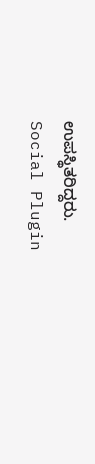ಉಪಸ್ಥಿತರಿದ್ದರು.
Social Plugin